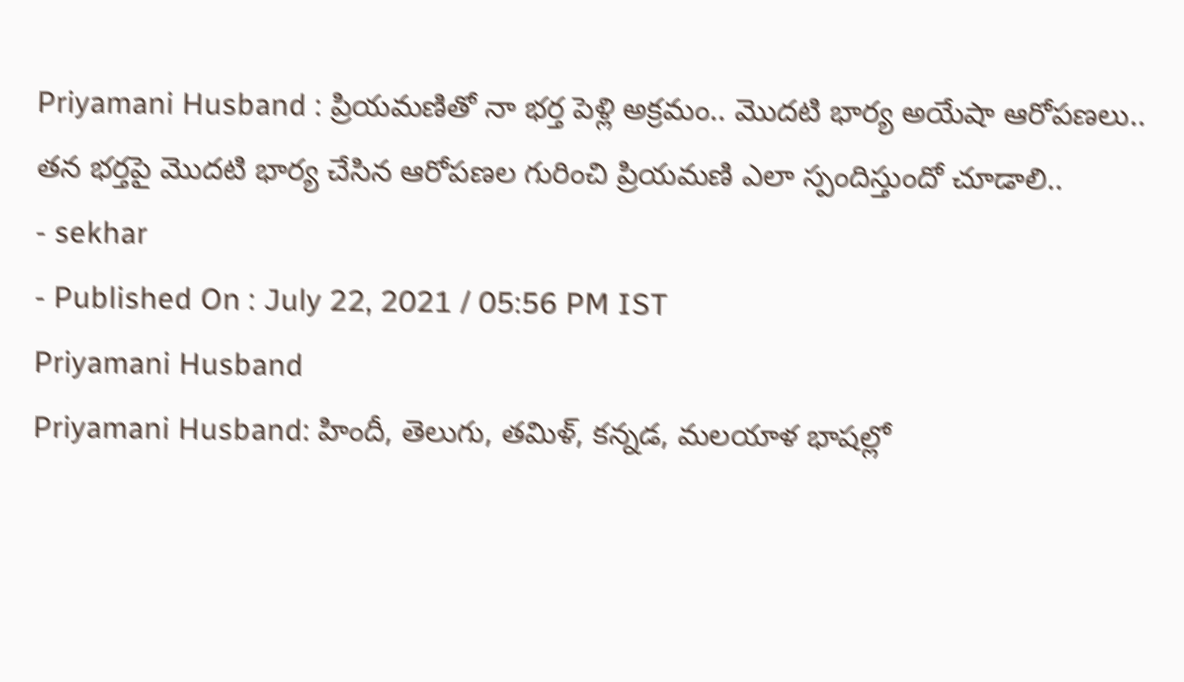Priyamani Husband : ప్రియమణితో నా భర్త పెళ్లి అక్రమం.. మొదటి భార్య అయేషా ఆరోపణలు..
తన భర్తపై మొదటి భార్య చేసిన ఆరోపణల గురించి ప్రియమణి ఎలా స్పందిస్తుందో చూడాలి..
- sekhar
- Published On : July 22, 2021 / 05:56 PM IST
Priyamani Husband
Priyamani Husband: హిందీ, తెలుగు, తమిళ్, కన్నడ, మలయాళ భాషల్లో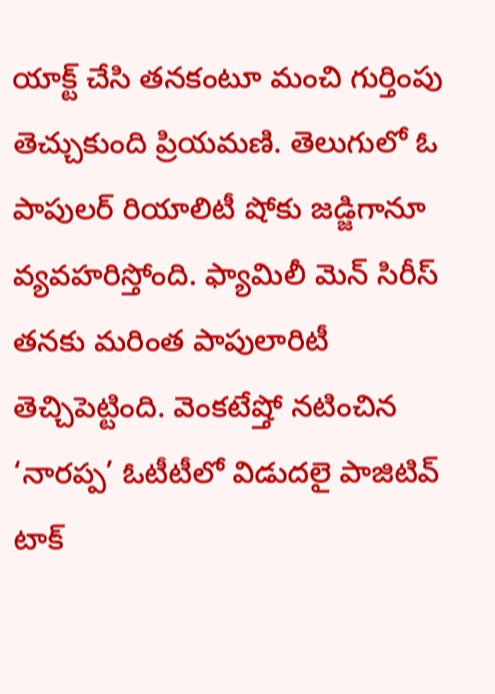యాక్ట్ చేసి తనకంటూ మంచి గుర్తింపు తెచ్చుకుంది ప్రియమణి. తెలుగులో ఓ పాపులర్ రియాలిటీ షోకు జడ్జిగానూ వ్యవహరిస్తోంది. ఫ్యామిలీ మెన్ సిరీస్ తనకు మరింత పాపులారిటీ తెచ్చిపెట్టింది. వెంకటేష్తో నటించిన ‘నారప్ప’ ఓటీటీలో విడుదలై పాజిటివ్ టాక్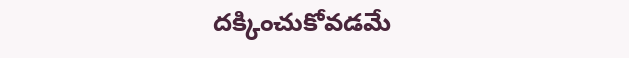దక్కించుకోవడమే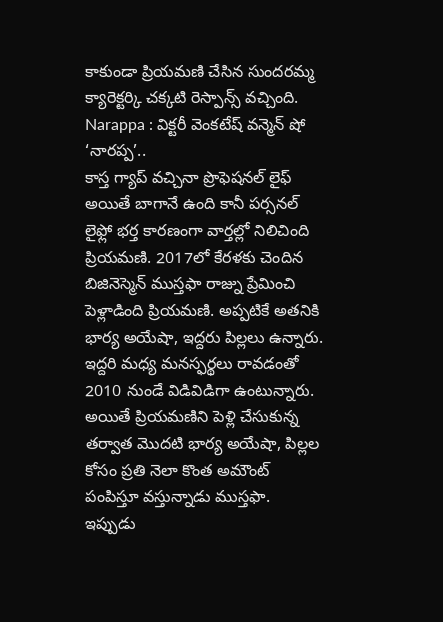కాకుండా ప్రియమణి చేసిన సుందరమ్మ క్యారెక్టర్కి చక్కటి రెస్పాన్స్ వచ్చింది.
Narappa : విక్టరీ వెంకటేష్ వన్మెన్ షో ‘నారప్ప’..
కాస్త గ్యాప్ వచ్చినా ప్రొఫెషనల్ లైఫ్ అయితే బాగానే ఉంది కానీ పర్సనల్ లైఫ్లో భర్త కారణంగా వార్తల్లో నిలిచింది ప్రియమణి. 2017లో కేరళకు చెందిన బిజినెస్మెన్ ముస్తఫా రాజ్ను ప్రేమించి పెళ్లాడింది ప్రియమణి. అప్పటికే అతనికి భార్య అయేషా, ఇద్దరు పిల్లలు ఉన్నారు. ఇద్దరి మధ్య మనస్ఫర్థలు రావడంతో 2010 నుండే విడివిడిగా ఉంటున్నారు.
అయితే ప్రియమణిని పెళ్లి చేసుకున్న తర్వాత మొదటి భార్య అయేషా, పిల్లల కోసం ప్రతి నెలా కొంత అమౌంట్ పంపిస్తూ వస్తున్నాడు ముస్తఫా.
ఇప్పుడు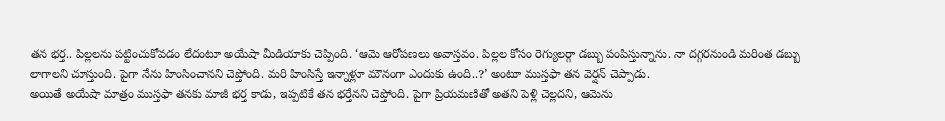తన భర్త.. పిల్లలను పట్టించుకోవడం లేదంటూ అయేషా మీడియాకు చెప్పింది. ‘ఆమె ఆరోపణలు అవాస్తవం. పిల్లల కోసం రెగ్యులర్గా డబ్బు పంపిస్తున్నాను. నా దగ్గరనుండి మరింత డబ్బు లాగాలని చూస్తుంది. పైగా నేను హింసించానని చెప్తోంది. మరి హింసిస్తే ఇన్నాళ్లూ మౌనంగా ఎందుకు ఉంది..?’ అంటూ ముస్తఫా తన వెర్షన్ చెప్పాడు.
అయితే అయేషా మాత్రం ముస్తఫా తనకు మాజీ భర్త కాడు, ఇప్పటికే తన భర్తేనని చెప్తోంది. పైగా ప్రియమణితో అతని పెళ్లి చెల్లదని, ఆమెను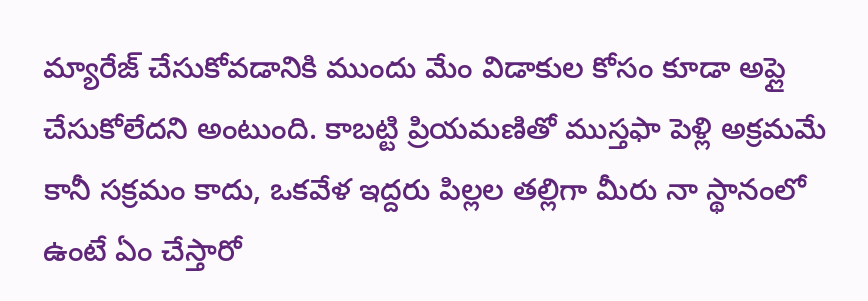మ్యారేజ్ చేసుకోవడానికి ముందు మేం విడాకుల కోసం కూడా అప్లై చేసుకోలేదని అంటుంది. కాబట్టి ప్రియమణితో ముస్తఫా పెళ్లి అక్రమమే కానీ సక్రమం కాదు, ఒకవేళ ఇద్దరు పిల్లల తల్లిగా మీరు నా స్థానంలో ఉంటే ఏం చేస్తారో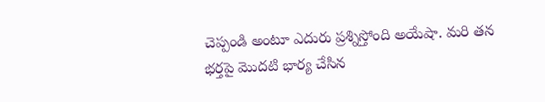చెప్పండి అంటూ ఎదురు ప్రశ్నిస్తోంది అయేషా. మరి తన భర్తపై మొదటి భార్య చేసిన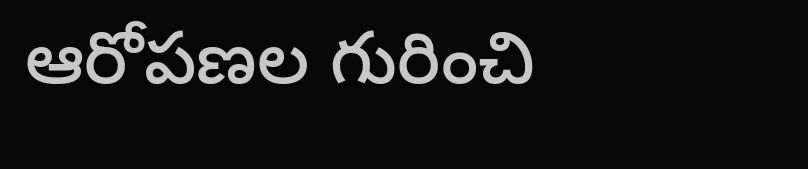ఆరోపణల గురించి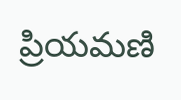ప్రియమణి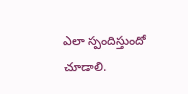ఎలా స్పందిస్తుందో చూడాలి.